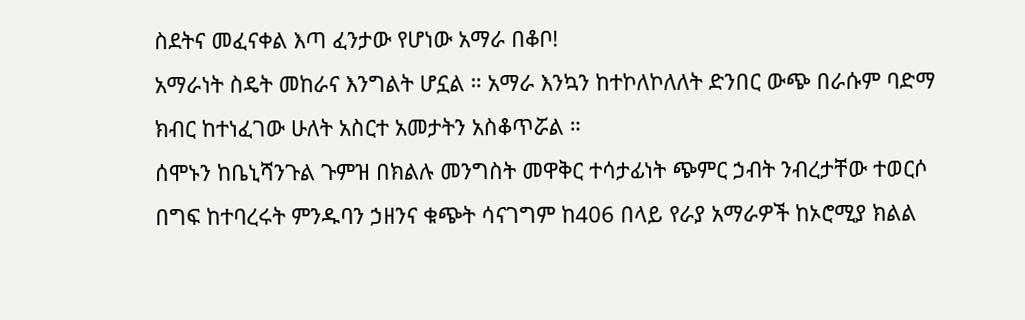ስደትና መፈናቀል እጣ ፈንታው የሆነው አማራ በቆቦ!
አማራነት ስዴት መከራና እንግልት ሆኗል ። አማራ እንኳን ከተኮለኮለለት ድንበር ውጭ በራሱም ባድማ ክብር ከተነፈገው ሁለት አስርተ አመታትን አስቆጥሯል ።
ሰሞኑን ከቤኒሻንጉል ጉምዝ በክልሉ መንግስት መዋቅር ተሳታፊነት ጭምር ኃብት ንብረታቸው ተወርሶ በግፍ ከተባረሩት ምንዱባን ኃዘንና ቁጭት ሳናገግም ከ406 በላይ የራያ አማራዎች ከኦሮሚያ ክልል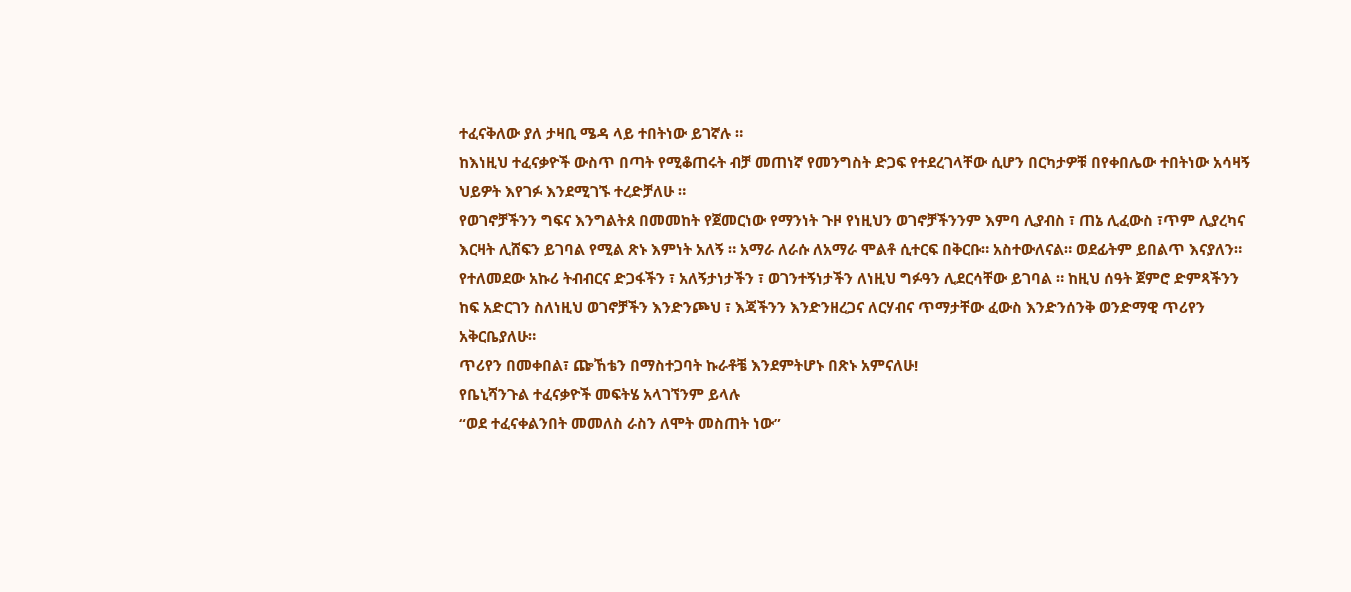ተፈናቅለው ያለ ታዛቢ ሜዳ ላይ ተበትነው ይገኛሉ ።
ከእነዚህ ተፈናቃዮች ውስጥ በጣት የሚቆጠሩት ብቻ መጠነኛ የመንግስት ድጋፍ የተደረገላቸው ሲሆን በርካታዎቹ በየቀበሌው ተበትነው አሳዛኝ ህይዎት እየገፉ እንደሚገኙ ተረድቻለሁ ።
የወገኖቻችንን ግፍና እንግልትጰ በመመከት የጀመርነው የማንነት ጉዞ የነዚህን ወገኖቻችንንም እምባ ሊያብስ ፣ ጠኔ ሊፈውስ ፣ጥም ሊያረካና እርዛት ሊሸፍን ይገባል የሚል ጽኑ እምነት አለኝ ። አማራ ለራሱ ለአማራ ሞልቶ ሲተርፍ በቅርቡ። አስተውለናል። ወደፊትም ይበልጥ እናያለን።
የተለመደው አኩሪ ትብብርና ድጋፋችን ፣ አለኝታነታችን ፣ ወገንተኝነታችን ለነዚህ ግፉዓን ሊደርሳቸው ይገባል ። ከዚህ ሰዓት ጀምሮ ድምጻችንን ከፍ አድርገን ስለነዚህ ወገኖቻችን እንድንጮህ ፣ እጃችንን እንድንዘረጋና ለርሃብና ጥማታቸው ፈውስ እንድንሰንቅ ወንድማዊ ጥሪየን አቅርቤያለሁ።
ጥሪየን በመቀበል፣ ጬኸቴን በማስተጋባት ኩራቶቼ እንደምትሆኑ በጽኑ አምናለሁ!
የቤኒሻንጉል ተፈናቃዮች መፍትሄ አላገኘንም ይላሉ
“ወደ ተፈናቀልንበት መመለስ ራስን ለሞት መስጠት ነው”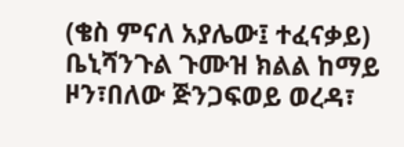(ቄስ ምናለ አያሌው፤ ተፈናቃይ)
ቤኒሻንጉል ጉሙዝ ክልል ከማይ ዞን፣በለው ጅንጋፍወይ ወረዳ፣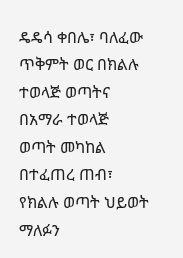ዴዴሳ ቀበሌ፣ ባለፈው ጥቅምት ወር በክልሉ ተወላጅ ወጣትና በአማራ ተወላጅ ወጣት መካከል በተፈጠረ ጠብ፣ የክልሉ ወጣት ህይወት ማለፉን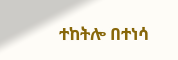ተከትሎ በተነሳ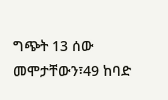ግጭት 13 ሰው መሞታቸውን፣49 ከባድ